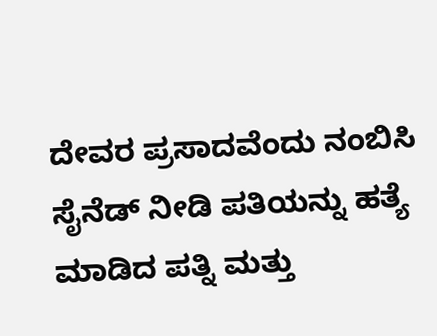ದೇವರ ಪ್ರಸಾದವೆಂದು ನಂಬಿಸಿ ಸೈನೆಡ್ ನೀಡಿ ಪತಿಯನ್ನು ಹತ್ಯೆ ಮಾಡಿದ ಪತ್ನಿ ಮತ್ತು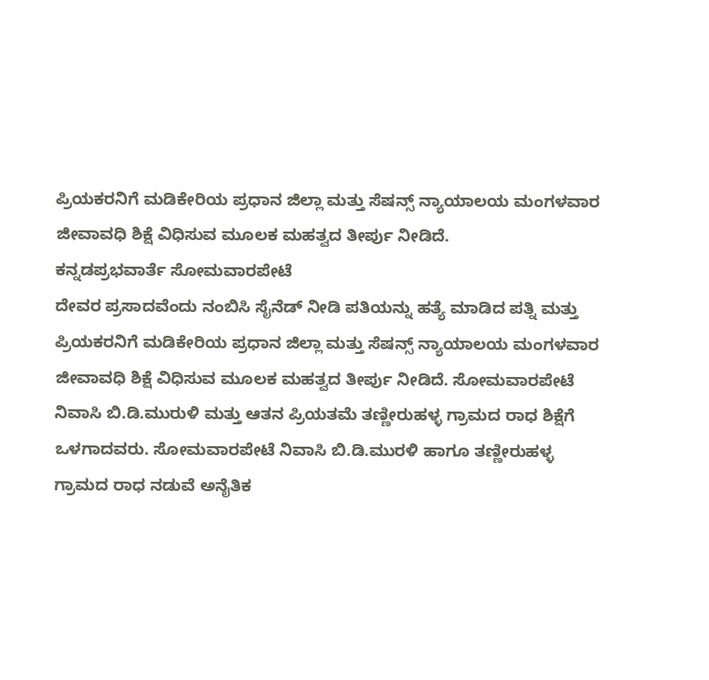ಪ್ರಿಯಕರನಿಗೆ ಮಡಿಕೇರಿಯ ಪ್ರಧಾನ ಜಿಲ್ಲಾ ಮತ್ತು ಸೆಷನ್ಸ್ ನ್ಯಾಯಾಲಯ ಮಂಗಳವಾರ ಜೀವಾವಧಿ ಶಿಕ್ಷೆ ವಿಧಿಸುವ ಮೂಲಕ ಮಹತ್ವದ ತೀರ್ಪು ನೀಡಿದೆ.
ಕನ್ನಡಪ್ರಭವಾರ್ತೆ ಸೋಮವಾರಪೇಟೆ
ದೇವರ ಪ್ರಸಾದವೆಂದು ನಂಬಿಸಿ ಸೈನೆಡ್ ನೀಡಿ ಪತಿಯನ್ನು ಹತ್ಯೆ ಮಾಡಿದ ಪತ್ನಿ ಮತ್ತು ಪ್ರಿಯಕರನಿಗೆ ಮಡಿಕೇರಿಯ ಪ್ರಧಾನ ಜಿಲ್ಲಾ ಮತ್ತು ಸೆಷನ್ಸ್ ನ್ಯಾಯಾಲಯ ಮಂಗಳವಾರ ಜೀವಾವಧಿ ಶಿಕ್ಷೆ ವಿಧಿಸುವ ಮೂಲಕ ಮಹತ್ವದ ತೀರ್ಪು ನೀಡಿದೆ. ಸೋಮವಾರಪೇಟೆ ನಿವಾಸಿ ಬಿ.ಡಿ.ಮುರುಳಿ ಮತ್ತು ಆತನ ಪ್ರಿಯತಮೆ ತಣ್ಣೀರುಹಳ್ಳ ಗ್ರಾಮದ ರಾಧ ಶಿಕ್ಷೆಗೆ ಒಳಗಾದವರು. ಸೋಮವಾರಪೇಟೆ ನಿವಾಸಿ ಬಿ.ಡಿ.ಮುರಳಿ ಹಾಗೂ ತಣ್ಣೀರುಹಳ್ಳ ಗ್ರಾಮದ ರಾಧ ನಡುವೆ ಅನೈತಿಕ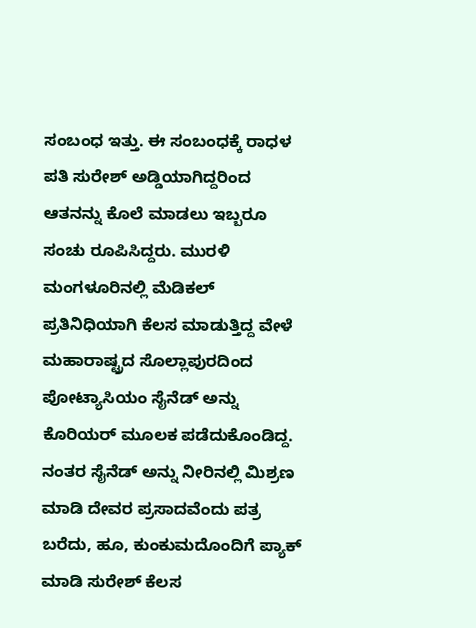ಸಂಬಂಧ ಇತ್ತು. ಈ ಸಂಬಂಧಕ್ಕೆ ರಾಧಳ ಪತಿ ಸುರೇಶ್ ಅಡ್ಡಿಯಾಗಿದ್ದರಿಂದ ಆತನನ್ನು ಕೊಲೆ ಮಾಡಲು ಇಬ್ಬರೂ ಸಂಚು ರೂಪಿಸಿದ್ದರು. ಮುರಳಿ ಮಂಗಳೂರಿನಲ್ಲಿ ಮೆಡಿಕಲ್ ಪ್ರತಿನಿಧಿಯಾಗಿ ಕೆಲಸ ಮಾಡುತ್ತಿದ್ದ ವೇಳೆ ಮಹಾರಾಷ್ಟ್ರದ ಸೊಲ್ಲಾಪುರದಿಂದ ಪೋಟ್ಯಾಸಿಯಂ ಸೈನೆಡ್ ಅನ್ನು ಕೊರಿಯರ್ ಮೂಲಕ ಪಡೆದುಕೊಂಡಿದ್ದ. ನಂತರ ಸೈನೆಡ್ ಅನ್ನು ನೀರಿನಲ್ಲಿ ಮಿಶ್ರಣ ಮಾಡಿ ದೇವರ ಪ್ರಸಾದವೆಂದು ಪತ್ರ ಬರೆದು, ಹೂ, ಕುಂಕುಮದೊಂದಿಗೆ ಪ್ಯಾಕ್ ಮಾಡಿ ಸುರೇಶ್ ಕೆಲಸ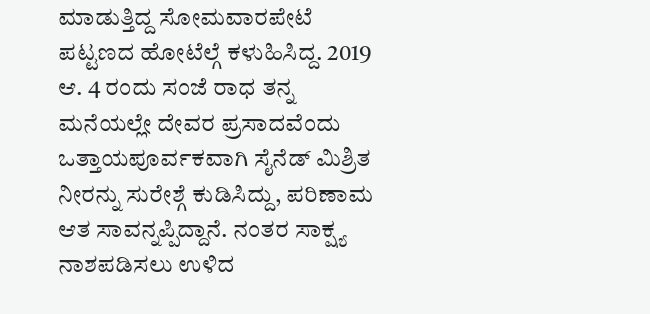ಮಾಡುತ್ತಿದ್ದ ಸೋಮವಾರಪೇಟೆ ಪಟ್ಟಣದ ಹೋಟೆಲ್ಗೆ ಕಳುಹಿಸಿದ್ದ. 2019 ಆ. 4 ರಂದು ಸಂಜೆ ರಾಧ ತನ್ನ ಮನೆಯಲ್ಲೇ ದೇವರ ಪ್ರಸಾದವೆಂದು ಒತ್ತಾಯಪೂರ್ವಕವಾಗಿ ಸೈನೆಡ್ ಮಿಶ್ರಿತ ನೀರನ್ನು ಸುರೇಶ್ಗೆ ಕುಡಿಸಿದ್ದು, ಪರಿಣಾಮ ಆತ ಸಾವನ್ನಪ್ಪಿದ್ದಾನೆ. ನಂತರ ಸಾಕ್ಷ್ಯ ನಾಶಪಡಿಸಲು ಉಳಿದ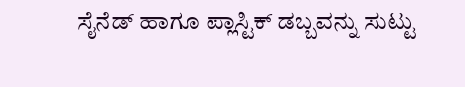ಸೈನೆಡ್ ಹಾಗೂ ಪ್ಲಾಸ್ಟಿಕ್ ಡಬ್ಬವನ್ನು ಸುಟ್ಟು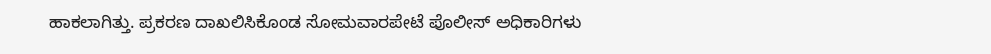ಹಾಕಲಾಗಿತ್ತು. ಪ್ರಕರಣ ದಾಖಲಿಸಿಕೊಂಡ ಸೋಮವಾರಪೇಟೆ ಪೊಲೀಸ್ ಅಧಿಕಾರಿಗಳು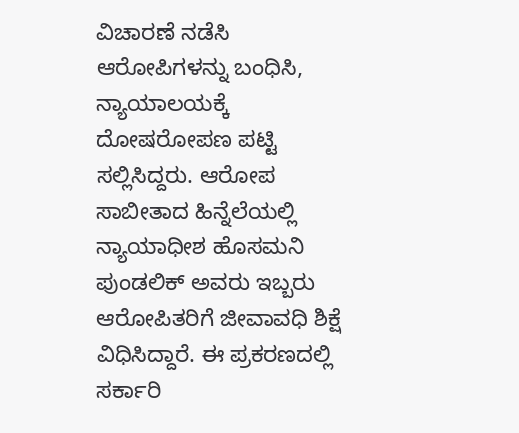ವಿಚಾರಣೆ ನಡೆಸಿ ಆರೋಪಿಗಳನ್ನು ಬಂಧಿಸಿ, ನ್ಯಾಯಾಲಯಕ್ಕೆ ದೋಷರೋಪಣ ಪಟ್ಟಿ ಸಲ್ಲಿಸಿದ್ದರು. ಆರೋಪ ಸಾಬೀತಾದ ಹಿನ್ನೆಲೆಯಲ್ಲಿ ನ್ಯಾಯಾಧೀಶ ಹೊಸಮನಿ ಪುಂಡಲಿಕ್ ಅವರು ಇಬ್ಬರು ಆರೋಪಿತರಿಗೆ ಜೀವಾವಧಿ ಶಿಕ್ಷೆ ವಿಧಿಸಿದ್ದಾರೆ. ಈ ಪ್ರಕರಣದಲ್ಲಿ ಸರ್ಕಾರಿ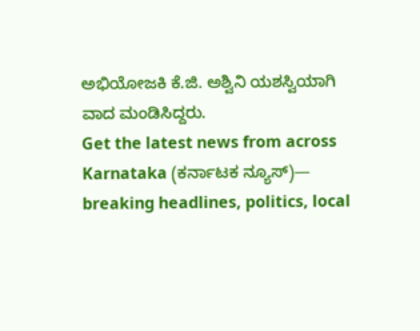ಅಭಿಯೋಜಕಿ ಕೆ.ಜಿ. ಅಶ್ವಿನಿ ಯಶಸ್ವಿಯಾಗಿ ವಾದ ಮಂಡಿಸಿದ್ದರು.
Get the latest news from across Karnataka (ಕರ್ನಾಟಕ ನ್ಯೂಸ್)— breaking headlines, politics, local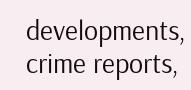developments, crime reports,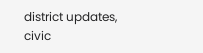district updates, civic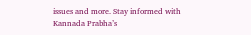issues and more. Stay informed with Kannada Prabha’s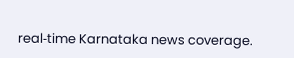real‑time Karnataka news coverage.